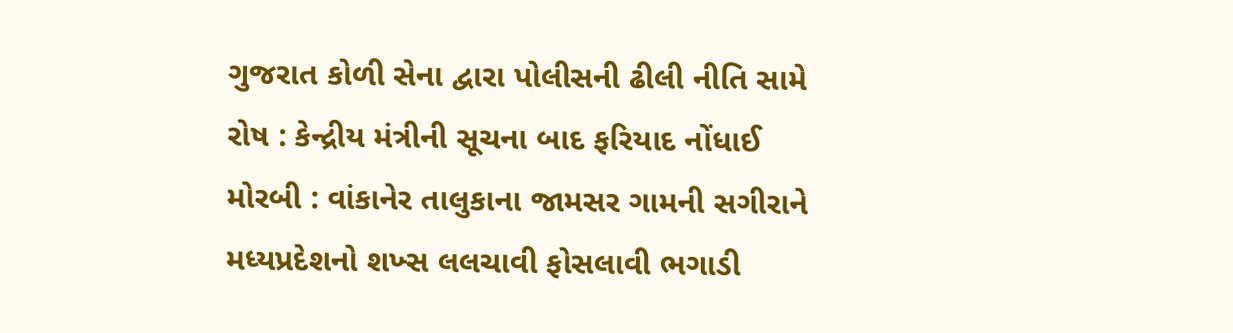ગુજરાત કોળી સેના દ્વારા પોલીસની ઢીલી નીતિ સામે રોષ : કેન્દ્રીય મંત્રીની સૂચના બાદ ફરિયાદ નોંધાઈ મોરબી : વાંકાનેર તાલુકાના જામસર ગામની સગીરાને મધ્યપ્રદેશનો શખ્સ લલચાવી ફોસલાવી ભગાડી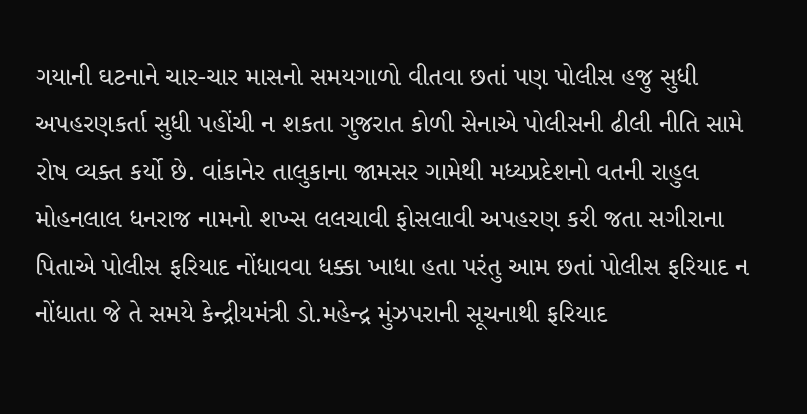ગયાની ઘટનાને ચાર-ચાર માસનો સમયગાળો વીતવા છતાં પણ પોલીસ હજુ સુધી અપહરણકર્તા સુધી પહોંચી ન શકતા ગુજરાત કોળી સેનાએ પોલીસની ઢીલી નીતિ સામે રોષ વ્યક્ત કર્યો છે. વાંકાનેર તાલુકાના જામસર ગામેથી મધ્યપ્રદેશનો વતની રાહુલ મોહનલાલ ધનરાજ નામનો શખ્સ લલચાવી ફોસલાવી અપહરણ કરી જતા સગીરાના પિતાએ પોલીસ ફરિયાદ નોંધાવવા ધક્કા ખાધા હતા પરંતુ આમ છતાં પોલીસ ફરિયાદ ન નોંધાતા જે તે સમયે કેન્દ્રીયમંત્રી ડો.મહેન્દ્ર મુંઝપરાની સૂચનાથી ફરિયાદ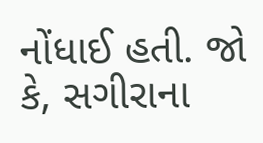નોંધાઈ હતી. જો કે, સગીરાના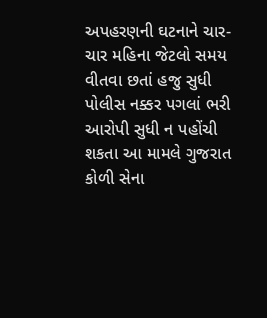અપહરણની ઘટનાને ચાર-ચાર મહિના જેટલો સમય વીતવા છતાં હજુ સુધી પોલીસ નક્કર પગલાં ભરી આરોપી સુધી ન પહોંચી શકતા આ મામલે ગુજરાત કોળી સેના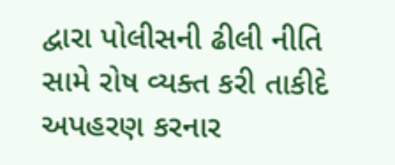દ્વારા પોલીસની ઢીલી નીતિ સામે રોષ વ્યક્ત કરી તાકીદે અપહરણ કરનાર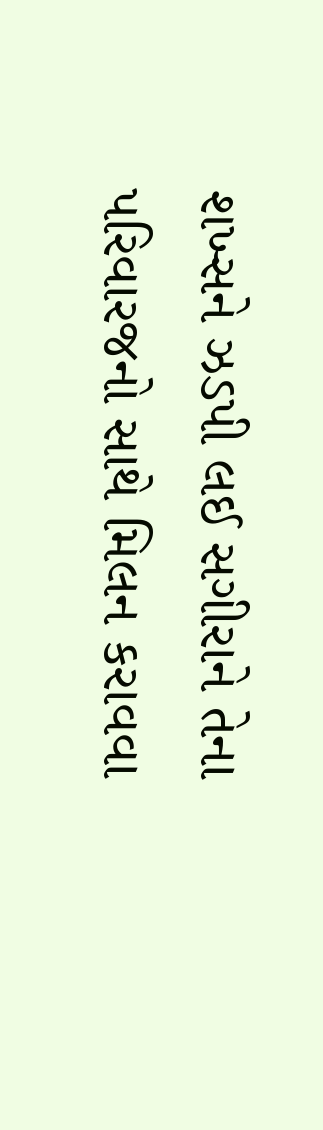શખ્સને ઝડપી લઈ સગીરાને તેના પરિવારજનો સાથે મિલન કરાવવા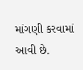માંગણી કરવામાં આવી છે.